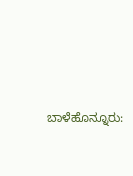ಬಾಳೆಹೊನ್ನೂರು: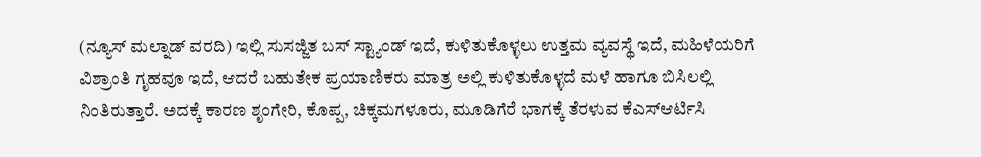(ನ್ಯೂಸ್ ಮಲ್ನಾಡ್ ವರದಿ) ಇಲ್ಲಿ ಸುಸಜ್ಜಿತ ಬಸ್ ಸ್ಟ್ಯಾಂಡ್ ಇದೆ, ಕುಳಿತುಕೊಳ್ಳಲು ಉತ್ತಮ ವ್ಯವಸ್ಥೆ ಇದೆ, ಮಹಿಳೆಯರಿಗೆ ವಿಶ್ರಾಂತಿ ಗೃಹವೂ ಇದೆ, ಆದರೆ ಬಹುತೇಕ ಪ್ರಯಾಣಿಕರು ಮಾತ್ರ ಅಲ್ಲಿ ಕುಳಿತುಕೊಳ್ಳದೆ ಮಳೆ ಹಾಗೂ ಬಿಸಿಲಲ್ಲಿ ನಿಂತಿರುತ್ತಾರೆ. ಅದಕ್ಕೆ ಕಾರಣ ಶೃಂಗೇರಿ, ಕೊಪ್ಪ, ಚಿಕ್ಕಮಗಳೂರು, ಮೂಡಿಗೆರೆ ಭಾಗಕ್ಕೆ ತೆರಳುವ ಕೆಎಸ್ಆರ್ಟಿಸಿ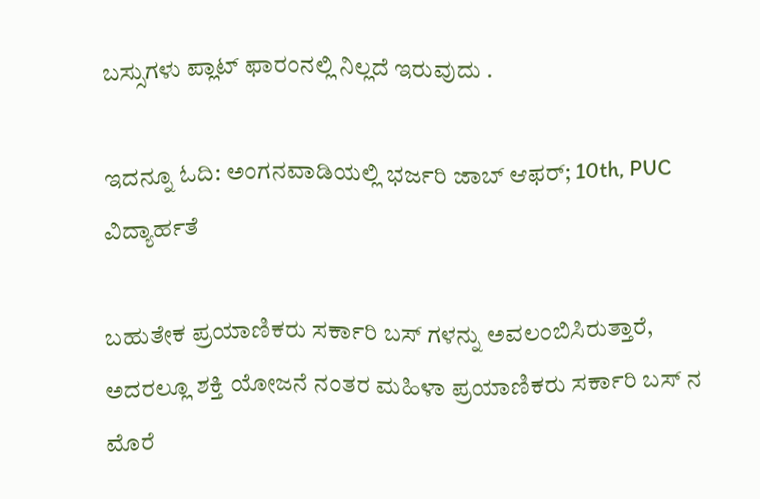ಬಸ್ಸುಗಳು ಪ್ಲಾಟ್ ಫಾರಂನಲ್ಲಿ ನಿಲ್ಲದೆ ಇರುವುದು .

ಇದನ್ನೂ ಓದಿ: ಅಂಗನವಾಡಿಯಲ್ಲಿ ಭರ್ಜರಿ ಜಾಬ್ ಆಫರ್; 10th, PUC ವಿದ್ಯಾರ್ಹತೆ

ಬಹುತೇಕ ಪ್ರಯಾಣಿಕರು ಸರ್ಕಾರಿ ಬಸ್ ಗಳನ್ನು ಅವಲಂಬಿಸಿರುತ್ತಾರೆ, ಅದರಲ್ಲೂ ಶಕ್ತಿ ಯೋಜನೆ ನಂತರ ಮಹಿಳಾ ಪ್ರಯಾಣಿಕರು ಸರ್ಕಾರಿ ಬಸ್ ನ ಮೊರೆ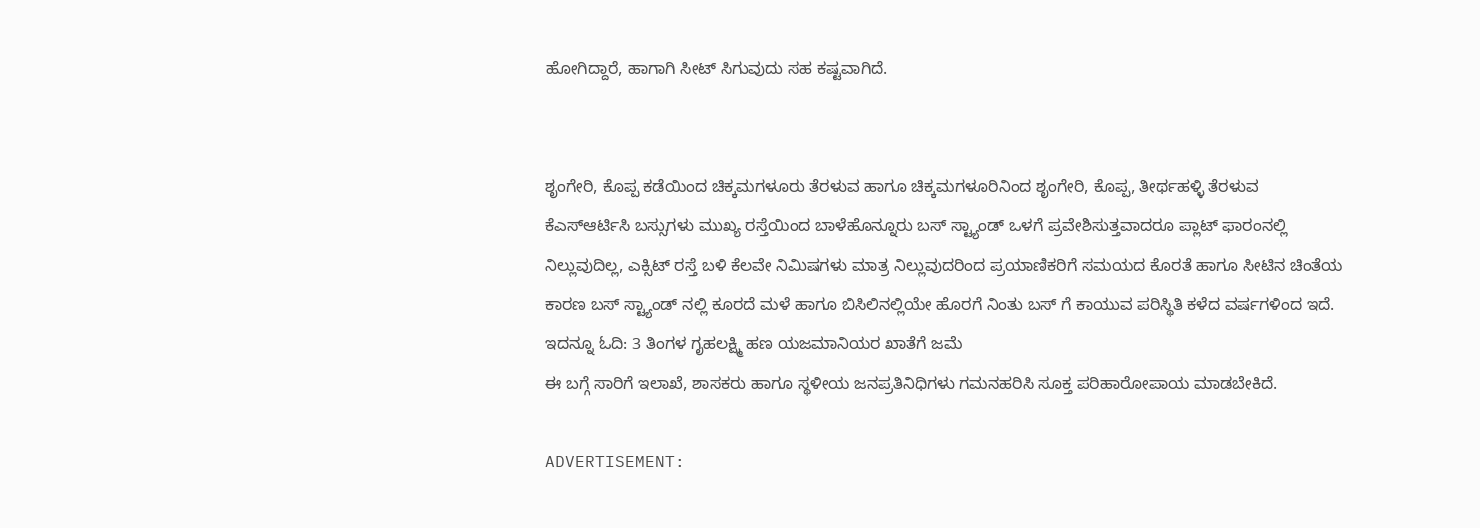ಹೋಗಿದ್ದಾರೆ, ಹಾಗಾಗಿ ಸೀಟ್ ಸಿಗುವುದು ಸಹ ಕಷ್ಟವಾಗಿದೆ.


ಶೃಂಗೇರಿ, ಕೊಪ್ಪ ಕಡೆಯಿಂದ ಚಿಕ್ಕಮಗಳೂರು ತೆರಳುವ ಹಾಗೂ ಚಿಕ್ಕಮಗಳೂರಿನಿಂದ ಶೃಂಗೇರಿ, ಕೊಪ್ಪ, ತೀರ್ಥಹಳ್ಳಿ ತೆರಳುವ ಕೆಎಸ್ಆರ್ಟಿಸಿ ಬಸ್ಸುಗಳು ಮುಖ್ಯ ರಸ್ತೆಯಿಂದ ಬಾಳೆಹೊನ್ನೂರು ಬಸ್ ಸ್ಟ್ಯಾಂಡ್ ಒಳಗೆ ಪ್ರವೇಶಿಸುತ್ತವಾದರೂ ಪ್ಲಾಟ್ ಫಾರಂನಲ್ಲಿ ನಿಲ್ಲುವುದಿಲ್ಲ, ಎಕ್ಸಿಟ್ ರಸ್ತೆ ಬಳಿ ಕೆಲವೇ ನಿಮಿಷಗಳು ಮಾತ್ರ ನಿಲ್ಲುವುದರಿಂದ ಪ್ರಯಾಣಿಕರಿಗೆ ಸಮಯದ ಕೊರತೆ ಹಾಗೂ ಸೀಟಿನ ಚಿಂತೆಯ ಕಾರಣ ಬಸ್ ಸ್ಟ್ಯಾಂಡ್ ನಲ್ಲಿ ಕೂರದೆ ಮಳೆ ಹಾಗೂ ಬಿಸಿಲಿನಲ್ಲಿಯೇ ಹೊರಗೆ ನಿಂತು ಬಸ್ ಗೆ ಕಾಯುವ ಪರಿಸ್ಥಿತಿ ಕಳೆದ ವರ್ಷಗಳಿಂದ ಇದೆ.
ಇದನ್ನೂ ಓದಿ: 3 ತಿಂಗಳ ಗೃಹಲಕ್ಷ್ಮಿ ಹಣ ಯಜಮಾನಿಯರ ಖಾತೆಗೆ ಜಮೆ
ಈ ಬಗ್ಗೆ ಸಾರಿಗೆ ಇಲಾಖೆ, ಶಾಸಕರು ಹಾಗೂ ಸ್ಥಳೀಯ ಜನಪ್ರತಿನಿಧಿಗಳು ಗಮನಹರಿಸಿ ಸೂಕ್ತ ಪರಿಹಾರೋಪಾಯ ಮಾಡಬೇಕಿದೆ.

ADVERTISEMENT: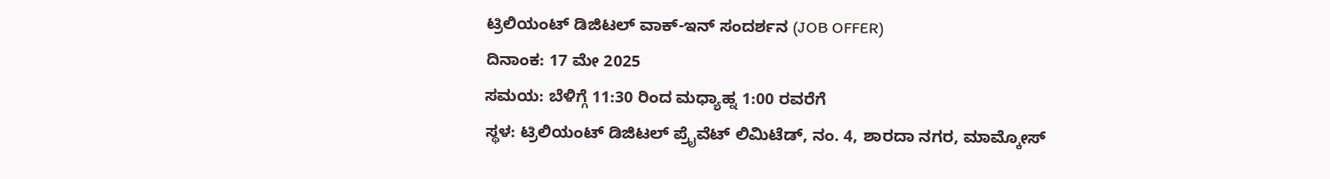ಟ್ರಿಲಿಯಂಟ್ ಡಿಜಿಟಲ್ ವಾಕ್-ಇನ್ ಸಂದರ್ಶನ (JOB OFFER)
ದಿನಾಂಕ: 17 ಮೇ 2025
ಸಮಯ: ಬೆಳಿಗ್ಗೆ 11:30 ರಿಂದ ಮಧ್ಯಾಹ್ನ 1:00 ರವರೆಗೆ
ಸ್ಥಳ: ಟ್ರಿಲಿಯಂಟ್ ಡಿಜಿಟಲ್ ಪ್ರೈವೆಟ್ ಲಿಮಿಟೆಡ್, ನಂ. 4, ಶಾರದಾ ನಗರ, ಮಾಮ್ಕೋಸ್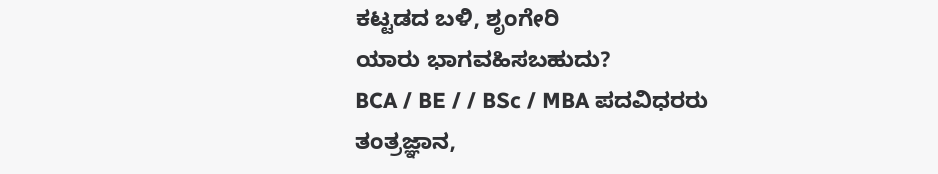ಕಟ್ಟಡದ ಬಳಿ, ಶೃಂಗೇರಿ
ಯಾರು ಭಾಗವಹಿಸಬಹುದು?
BCA / BE / / BSc / MBA ಪದವಿಧರರು
ತಂತ್ರಜ್ಞಾನ,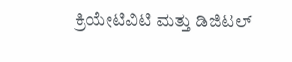ಕ್ರಿಯೇಟಿವಿಟಿ ಮತ್ತು ಡಿಜಿಟಲ್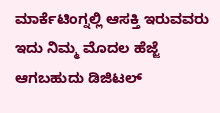ಮಾರ್ಕೆಟಿಂಗ್ನಲ್ಲಿ ಆಸಕ್ತಿ ಇರುವವರು
ಇದು ನಿಮ್ಮ ಮೊದಲ ಹೆಜ್ಜೆ ಆಗಬಹುದು ಡಿಜಿಟಲ್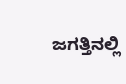ಜಗತ್ತಿನಲ್ಲಿ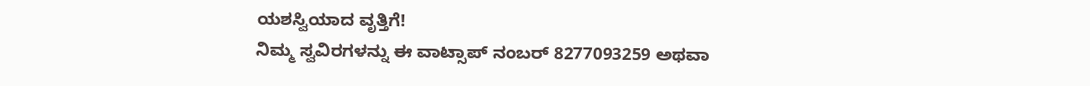ಯಶಸ್ವಿಯಾದ ವೃತ್ತಿಗೆ!
ನಿಮ್ಮ ಸ್ವವಿರಗಳನ್ನು ಈ ವಾಟ್ಸಾಪ್ ನಂಬರ್ 8277093259 ಅಥವಾ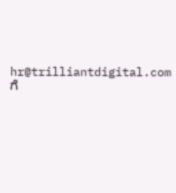hr@trilliantdigital.com ಗೆ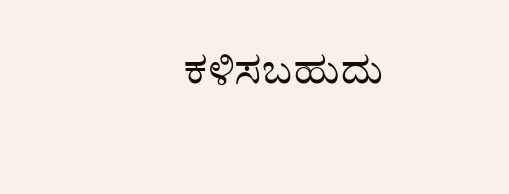ಕಳಿಸಬಹುದು